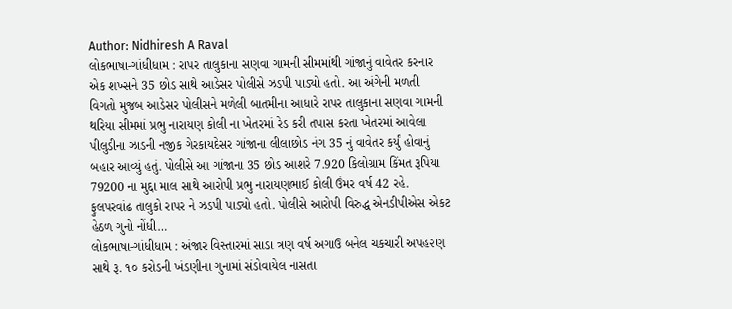Author: Nidhiresh A Raval
લોકભાષા-ગાંધીધામ : રાપર તાલુકાના સણવા ગામની સીમમાંથી ગાંજાનું વાવેતર કરનાર એક શખ્સને 35 છોડ સાથે આડેસર પોલીસે ઝડપી પાડ્યો હતો. આ અંગેની મળતી વિગતો મુજબ આડેસર પોલીસને મળેલી બાતમીના આધારે રાપર તાલુકાના સણવા ગામની થરિયા સીમમાં પ્રભુ નારાયણ કોલી ના ખેતરમાં રેડ કરી તપાસ કરતા ખેતરમાં આવેલા પીલુડીના ઝાડની નજીક ગેરકાયદેસર ગાંજાના લીલાછોડ નંગ 35 નું વાવેતર કર્યું હોવાનું બહાર આવ્યું હતું. પોલીસે આ ગાંજાના 35 છોડ આશરે 7.920 કિલોગ્રામ કિંમત રૂપિયા 79200 ના મુદ્દા માલ સાથે આરોપી પ્રભુ નારાયણભાઈ કોલી ઉંમર વર્ષ 42 રહે. ફુલપરવાંઢ તાલુકો રાપર ને ઝડપી પાડ્યો હતો. પોલીસે આરોપી વિરુદ્ધ એનડીપીએસ એકટ હેઠળ ગુનો નોંધી…
લોકભાષા-ગાંધીધામ : અંજાર વિસ્તારમાં સાડા ત્રણ વર્ષ અગાઉ બનેલ ચકચારી અપહ૨ણ સાથે રૂ. ૧૦ કરોડની ખંડણીના ગુનામાં સંડોવાયેલ નાસતા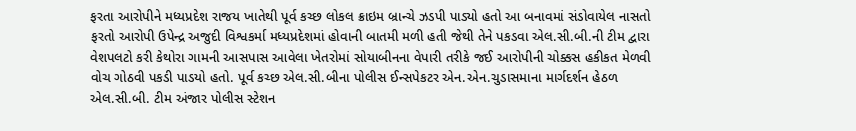ફરતા આરોપીને મધ્યપ્રદેશ રાજય ખાતેથી પૂર્વ કચ્છ લોકલ ક્રાઇમ બ્રાન્ચે ઝડપી પાડ્યો હતો આ બનાવમાં સંડોવાયેલ નાસતો ફરતો આરોપી ઉપેન્દ્ર અજુદી વિશ્વકર્મા મધ્યપ્રદેશમાં હોવાની બાતમી મળી હતી જેથી તેને પકડવા એલ.સી.બી.ની ટીમ દ્વારા વેશપલટો કરી કેથોરા ગામની આસપાસ આવેલા ખેતરોમાં સોયાબીનના વેપારી તરીકે જઈ આરોપીની ચોક્કસ હકીકત મેળવી વોચ ગોઠવી પકડી પાડયો હતો. પૂર્વ કચ્છ એલ.સી.બીના પોલીસ ઈન્સપેકટર એન.એન.ચુડાસમાના માર્ગદર્શન હેઠળ એલ.સી.બી. ટીમ અંજાર પોલીસ સ્ટેશન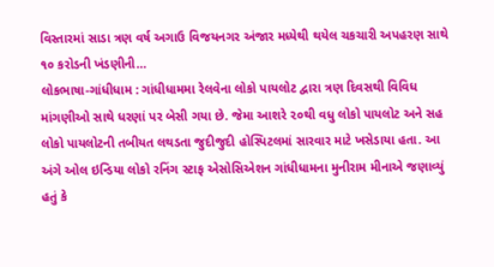વિસ્તારમાં સાડા ત્રણ વર્ષ અગાઉ વિજયનગર અંજાર મધ્યેથી થયેલ ચકચારી અપહરણ સાથે ૧૦ કરોડની ખંડણીની…
લોકભાષા-ગાંધીધામ : ગાંધીધામમા રેલવેના લોકો પાયલોટ દ્વારા ત્રણ દિવસથી વિવિધ માંગણીઓ સાથે ધરણાં પર બેસી ગયા છે. જેમા આશરે ૨૦થી વધુ લોકો પાયલોટ અને સહ લોકો પાયલોટની તબીયત લથડતા જુદીજુદી હોસ્પિટલમાં સારવાર માટે ખસેડાયા હતા. આ અંગે ઓલ ઇન્ડિયા લોકો રનિંગ સ્ટાફ એસોસિએશન ગાંધીધામના મુનીરામ મીનાએ જણાવ્યું હતું કે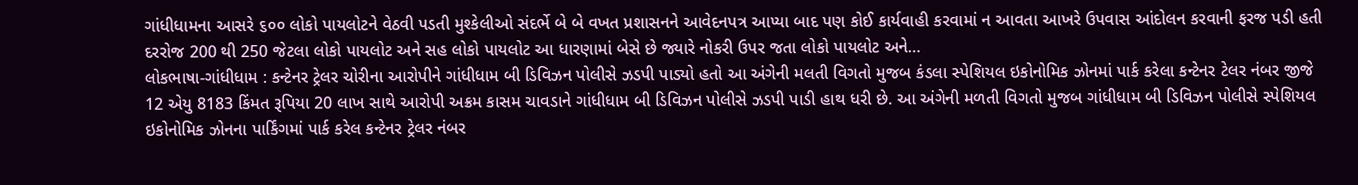ગાંધીધામના આસરે ૬૦૦ લોકો પાયલોટને વેઠવી પડતી મુશ્કેલીઓ સંદર્ભે બે બે વખત પ્રશાસનને આવેદનપત્ર આપ્યા બાદ પણ કોઈ કાર્યવાહી કરવામાં ન આવતા આખરે ઉપવાસ આંદોલન કરવાની ફરજ પડી હતી દરરોજ 200 થી 250 જેટલા લોકો પાયલોટ અને સહ લોકો પાયલોટ આ ધારણામાં બેસે છે જ્યારે નોકરી ઉપર જતા લોકો પાયલોટ અને…
લોકભાષા-ગાંધીધામ : કન્ટેનર ટ્રેલર ચોરીના આરોપીને ગાંધીધામ બી ડિવિઝન પોલીસે ઝડપી પાડ્યો હતો આ અંગેની મલતી વિગતો મુજબ કંડલા સ્પેશિયલ ઇકોનોમિક ઝોનમાં પાર્ક કરેલા કન્ટેનર ટેલર નંબર જીજે 12 એયુ 8183 કિંમત રૂપિયા 20 લાખ સાથે આરોપી અક્રમ કાસમ ચાવડાને ગાંધીધામ બી ડિવિઝન પોલીસે ઝડપી પાડી હાથ ધરી છે. આ અંગેની મળતી વિગતો મુજબ ગાંધીધામ બી ડિવિઝન પોલીસે સ્પેશિયલ ઇકોનોમિક ઝોનના પાર્કિંગમાં પાર્ક કરેલ કન્ટેનર ટ્રેલર નંબર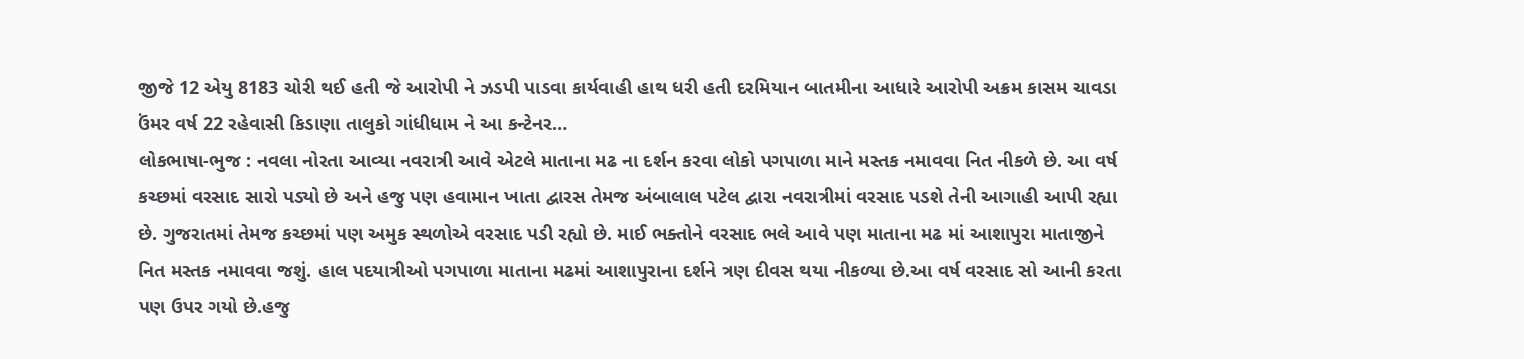જીજે 12 એયુ 8183 ચોરી થઈ હતી જે આરોપી ને ઝડપી પાડવા કાર્યવાહી હાથ ધરી હતી દરમિયાન બાતમીના આધારે આરોપી અક્રમ કાસમ ચાવડા ઉંમર વર્ષ 22 રહેવાસી કિડાણા તાલુકો ગાંધીધામ ને આ કન્ટેનર…
લોકભાષા-ભુજ : નવલા નોરતા આવ્યા નવરાત્રી આવે એટલે માતાના મઢ ના દર્શન કરવા લોકો પગપાળા માને મસ્તક નમાવવા નિત નીકળે છે. આ વર્ષ કચ્છમાં વરસાદ સારો પડ્યો છે અને હજુ પણ હવામાન ખાતા દ્વારસ તેમજ અંબાલાલ પટેલ દ્વારા નવરાત્રીમાં વરસાદ પડશે તેની આગાહી આપી રહ્યા છે. ગુજરાતમાં તેમજ કચ્છમાં પણ અમુક સ્થળોએ વરસાદ પડી રહ્યો છે. માઈ ભક્તોને વરસાદ ભલે આવે પણ માતાના મઢ માં આશાપુરા માતાજીને નિત મસ્તક નમાવવા જશું. હાલ પદયાત્રીઓ પગપાળા માતાના મઢમાં આશાપુરાના દર્શને ત્રણ દીવસ થયા નીકળ્યા છે.આ વર્ષ વરસાદ સો આની કરતા પણ ઉપર ગયો છે.હજુ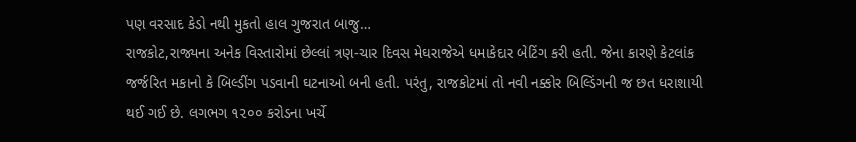પણ વરસાદ કેડો નથી મુકતો હાલ ગુજરાત બાજુ…
રાજકોટ,રાજ્યના અનેક વિસ્તારોમાં છેલ્લાં ત્રણ-ચાર દિવસ મેઘરાજેએ ધમાકેદાર બેટિંગ કરી હતી. જેના કારણે કેટલાંક જર્જરિત મકાનો કે બિલ્ડીંગ પડવાની ઘટનાઓ બની હતી. પરંતુ, રાજકોટમાં તો નવી નક્કોર બિલ્ડિંગની જ છત ધરાશાયી થઈ ગઈ છે. લગભગ ૧૨૦૦ કરોડના ખર્ચે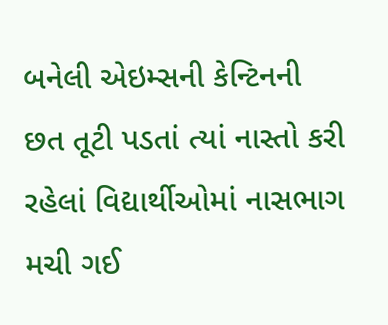બનેલી એઇમ્સની કેન્ટિનની છત તૂટી પડતાં ત્યાં નાસ્તો કરી રહેલાં વિદ્યાર્થીઓમાં નાસભાગ મચી ગઈ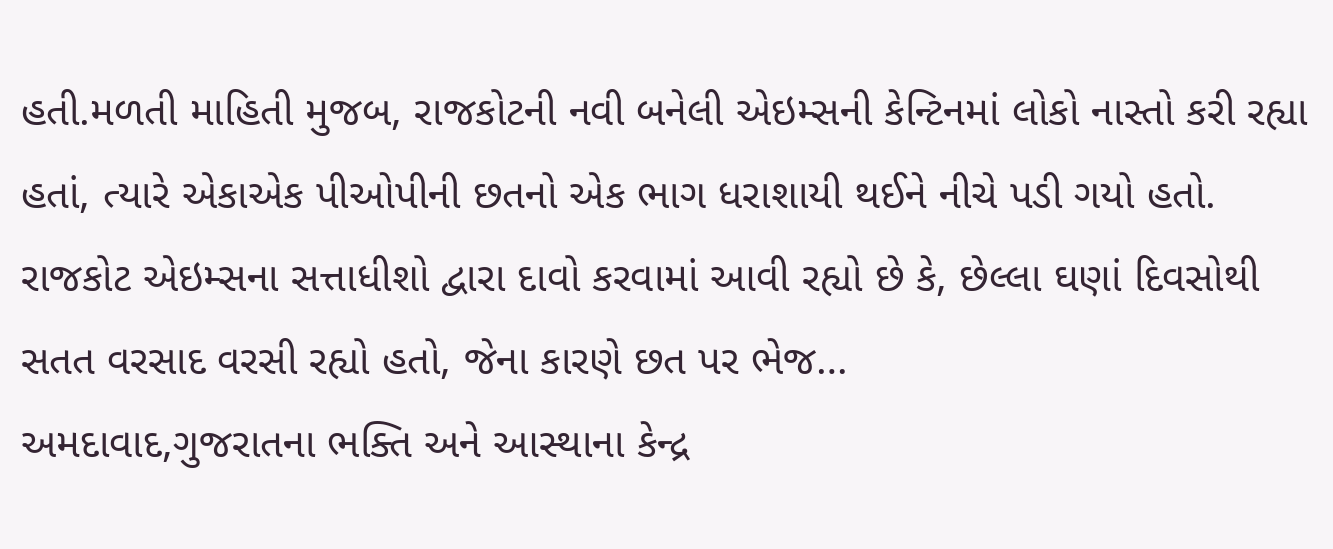હતી.મળતી માહિતી મુજબ, રાજકોટની નવી બનેલી એઇમ્સની કેન્ટિનમાં લોકો નાસ્તો કરી રહ્યા હતાં, ત્યારે એકાએક પીઓપીની છતનો એક ભાગ ધરાશાયી થઈને નીચે પડી ગયો હતો. રાજકોટ એઇમ્સના સત્તાધીશો દ્વારા દાવો કરવામાં આવી રહ્યો છે કે, છેલ્લા ઘણાં દિવસોથી સતત વરસાદ વરસી રહ્યો હતો, જેના કારણે છત પર ભેજ…
અમદાવાદ,ગુજરાતના ભક્તિ અને આસ્થાના કેન્દ્ર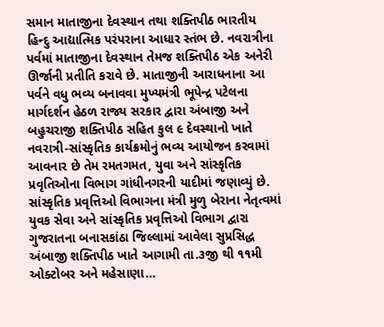સમાન માતાજીના દેવસ્થાન તથા શક્તિપીઠ ભારતીય હિન્દુ આદ્યાત્મિક પરંપરાના આધાર સ્તંભ છે. નવરાત્રીના પર્વમાં માતાજીના દેવસ્થાન તેમજ શક્તિપીઠ એક અનેરી ઊર્જાની પ્રતીતિ કરાવે છે. માતાજીની આરાધનાના આ પર્વને વધુ ભવ્ય બનાવવા મુખ્યમંત્રી ભૂપેન્દ્ર પટેલના માર્ગદર્શન હેઠળ રાજ્ય સરકાર દ્વારા અંબાજી અને બહુચરાજી શક્તિપીઠ સહિત કુલ ૯ દેવસ્થાનો ખાતે નવરાત્રી-સાંસ્કૃતિક કાર્યક્રમોનું ભવ્ય આયોજન કરવામાં આવનાર છે તેમ રમતગમત, યુવા અને સાંસ્કૃતિક પ્રવૃતિઓના વિભાગ ગાંધીનગરની યાદીમાં જણાવ્યું છે. સાંસ્કૃતિક પ્રવૃત્તિઓ વિભાગના મંત્રી મુળુ બેરાના નેતૃત્વમાં યુવક સેવા અને સાંસ્કૃતિક પ્રવૃત્તિઓ વિભાગ દ્વારા ગુજરાતના બનાસકાંઠા જિલ્લામાં આવેલા સુપ્રસિદ્ધ અંબાજી શક્તિપીઠ ખાતે આગામી તા.૩જી થી ૧૧મી ઓક્ટોબર અને મહેસાણા…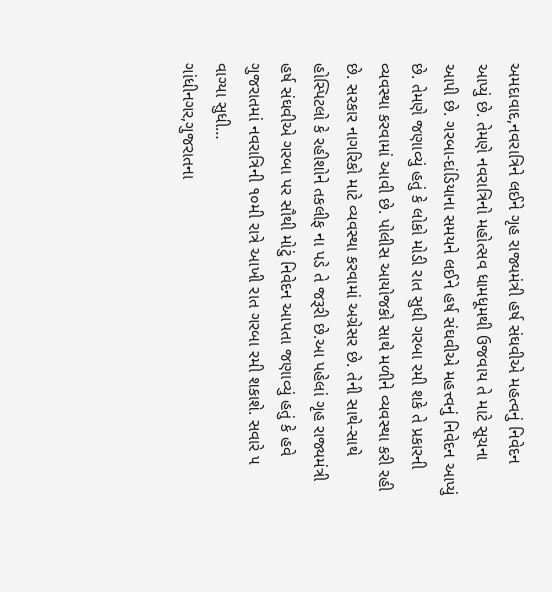અમદાવાદ,નવરાત્રિને લઈને ગૃહ રાજ્યમંત્રી હર્ષ સંઘવીએ મહત્વનું નિવેદન આપ્યું છે. તેમણે નવરાત્રિનો મહોત્સવ ધામધૂમથી ઉજવાય તે માટે સૂચના આપી છે. ગરબા-દાંડિયાના સમયને લઈને હર્ષ સંઘવીએ મહત્ત્વનું નિવેદન આપ્યું છે. તેમણે જણાવ્યું હતું કે લોકો મોડી રાત સુધી ગરબા રમી શકે તે પ્રકારની વ્યવસ્થા કરવામાં આવી છે. પોલીસ આયોજકો સાથે મળીને વ્યવસ્થા કરી રહી છે. સરકાર નાગરિકો માટે વ્યવસ્થા કરવામાં અગ્રેસર છે. તેની સાથે-સાથે હોસ્પિટલો કે રહીશોને તકલીફ ના પડે તે જરૂરી છે.આ પહેલાં ગૃહ રાજ્યમંત્રી હર્ષ સંઘવીએ ગરબા પર સૌથી મોટું નિવેદન આપતા જણાવ્યું હતું કે હવે ગુજરાતમાં નવરાત્રિની ૧૦મી રાત્રે આખી રાત ગરબા રમી શકાશે. સવારે ૫ વાગ્યા સુધી…
ગાંધીનગર,ગુજરાતના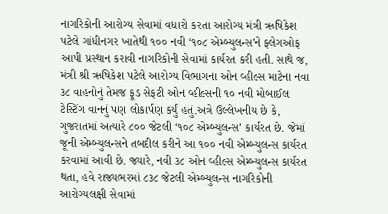નાગરિકોની આરોગ્ય સેવામાં વધારો કરતા આરોગ્ય મંત્રી ઋષિકેશ પટેલે ગાંધીનગર ખાતેથી ૧૦૦ નવી ‘૧૦૮ એમ્બ્યુલન્સ’ને ફ્લેગઓફ આપી પ્રસ્થાન કરાવી નાગરિકોની સેવામાં કાર્યરત કરી હતી. સાથે જ, મંત્રી શ્રી ઋષિકેશ પટેલે આરોગ્ય વિભાગના ઓન વ્હીલ્સ માટેના નવા ૩૮ વાહનોનું તેમજ ફૂડ સેફટી ઓન વ્હીલ્સની ૧૦ નવી મોબાઈલ ટેસ્ટિંગ વાનનું પણ લોકાર્પણ કર્યું હતું.અત્રે ઉલ્લેખનીય છે કે, ગુજરાતમાં અત્યારે ૮૦૦ જેટલી ‘૧૦૮ એમ્બ્યુલન્સ’ કાર્યરત છે. જેમાં જૂની એમ્બ્યુલન્સને તબદીલ કરીને આ ૧૦૦ નવી એમ્બ્યુલન્સ કાર્યરત કરવામાં આવી છે. જ્યારે, નવી ૩૮ ઓન વ્હીલ્સ એમ્બ્યુલન્સ કાર્યરત થતા, હવે રાજ્યભરમાં ૮૩૮ જેટલી એમ્બ્યુલન્સ નાગરિકોની આરોગ્યલક્ષી સેવામાં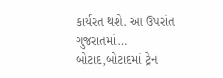કાર્યરત થશે. આ ઉપરાંત ગુજરાતમાં…
બોટાદ,બોટાદમાં ટ્રેન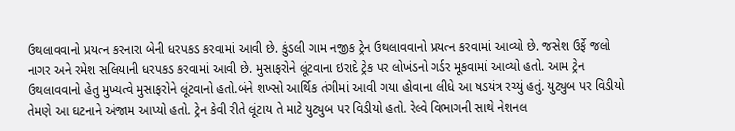ઉથલાવવાનો પ્રયત્ન કરનારા બેની ધરપકડ કરવામાં આવી છે. કુંડલી ગામ નજીક ટ્રેન ઉથલાવવાનો પ્રયત્ન કરવામાં આવ્યો છે. જસેશ ઉર્ફે જલો નાગર અને રમેશ સલિયાની ધરપકડ કરવામાં આવી છે. મુસાફરોને લૂંટવાના ઇરાદે ટ્રેક પર લોખંડનો ગર્ડર મૂકવામાં આવ્યો હતો. આમ ટ્રેન ઉથલાવવાનો હેતુ મુખ્યત્વે મુસાફરોને લૂંટવાનો હતો.બંને શખ્સો આર્થિક તંગીમાં આવી ગયા હોવાના લીધે આ ષડયંત્ર રચ્યું હતું. યુટ્યુબ પર વિડીયો તેમણે આ ઘટનાને અંજામ આપ્યો હતો. ટ્રેન કેવી રીતે લૂંટાય તે માટે યુટ્યુબ પર વિડીયો હતો. રેલ્વે વિભાગની સાથે નેશનલ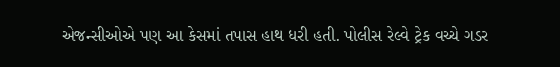એજન્સીઓએ પણ આ કેસમાં તપાસ હાથ ધરી હતી. પોલીસ રેલ્વે ટ્રેક વચ્ચે ગડર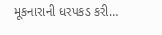મૂકનારાની ધરપકડ કરી…